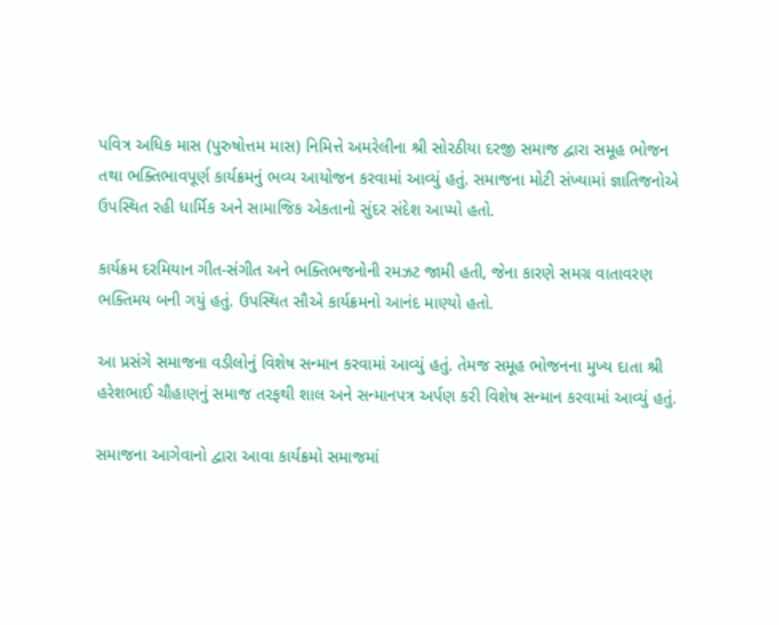પવિત્ર અધિક માસ (પુરુષોત્તમ માસ) નિમિત્તે અમરેલીના શ્રી સોરઠીયા દરજી સમાજ દ્વારા સમૂહ ભોજન તથા ભક્તિભાવપૂર્ણ કાર્યક્રમનું ભવ્ય આયોજન કરવામાં આવ્યું હતું. સમાજના મોટી સંખ્યામાં જ્ઞાતિજનોએ ઉપસ્થિત રહી ધાર્મિક અને સામાજિક એકતાનો સુંદર સંદેશ આપ્યો હતો.

કાર્યક્રમ દરમિયાન ગીત-સંગીત અને ભક્તિભજનોની રમઝટ જામી હતી, જેના કારણે સમગ્ર વાતાવરણ ભક્તિમય બની ગયું હતું. ઉપસ્થિત સૌએ કાર્યક્રમનો આનંદ માણ્યો હતો.

આ પ્રસંગે સમાજના વડીલોનું વિશેષ સન્માન કરવામાં આવ્યું હતું. તેમજ સમૂહ ભોજનના મુખ્ય દાતા શ્રી હરેશભાઈ ચૌહાણનું સમાજ તરફથી શાલ અને સન્માનપત્ર અર્પણ કરી વિશેષ સન્માન કરવામાં આવ્યું હતું.

સમાજના આગેવાનો દ્વારા આવા કાર્યક્રમો સમાજમાં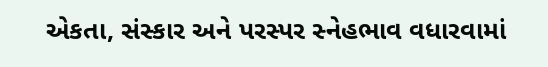એકતા, સંસ્કાર અને પરસ્પર સ્નેહભાવ વધારવામાં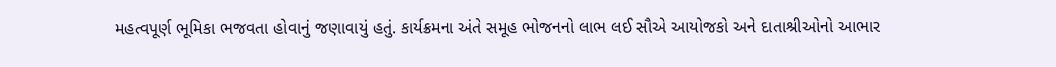મહત્વપૂર્ણ ભૂમિકા ભજવતા હોવાનું જણાવાયું હતું. કાર્યક્રમના અંતે સમૂહ ભોજનનો લાભ લઈ સૌએ આયોજકો અને દાતાશ્રીઓનો આભાર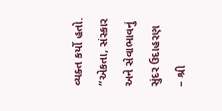વ્યક્ત કર્યો હતો.
“એકતા, સંસ્કાર અને સેવાભાવનું સુંદર ઉદાહરણ – શ્રી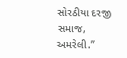સોરઠીયા દરજી સમાજ, અમરેલી.”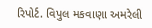રિપોર્ટ. વિપુલ મકવાણા અમરેલી